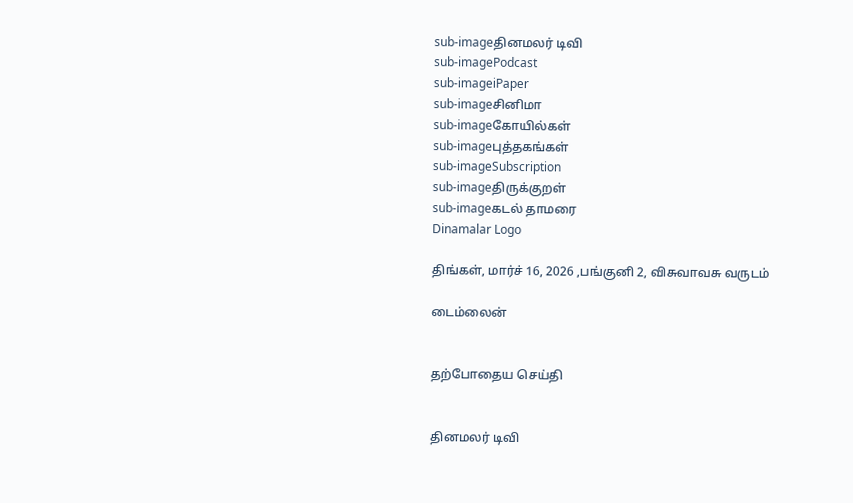sub-imageதினமலர் டிவி
sub-imagePodcast
sub-imageiPaper
sub-imageசினிமா
sub-imageகோயில்கள்
sub-imageபுத்தகங்கள்
sub-imageSubscription
sub-imageதிருக்குறள்
sub-imageகடல் தாமரை
Dinamalar Logo

திங்கள், மார்ச் 16, 2026 ,பங்குனி 2, விசுவாவசு வருடம்

டைம்லைன்


தற்போதைய செய்தி


தினமலர் டிவி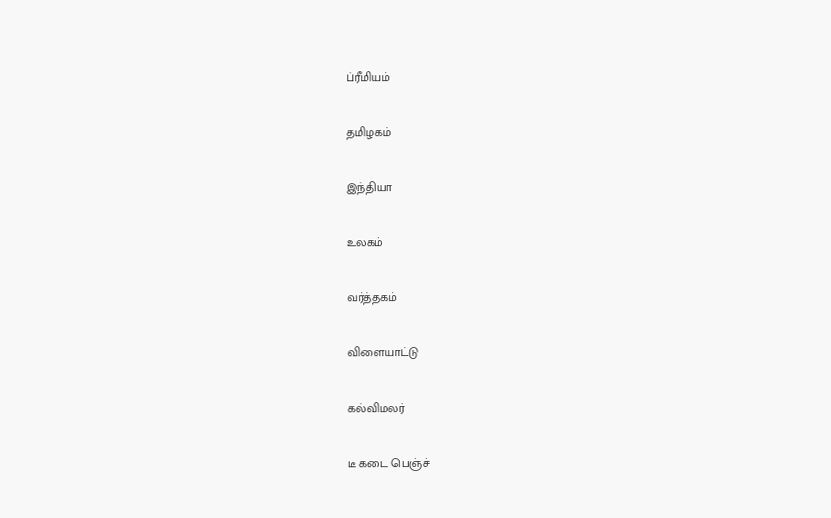ப்ரீமியம்


தமிழகம்


இந்தியா


உலகம்


வர்த்தகம்


விளையாட்டு


கல்விமலர்


டீ கடை பெஞ்ச்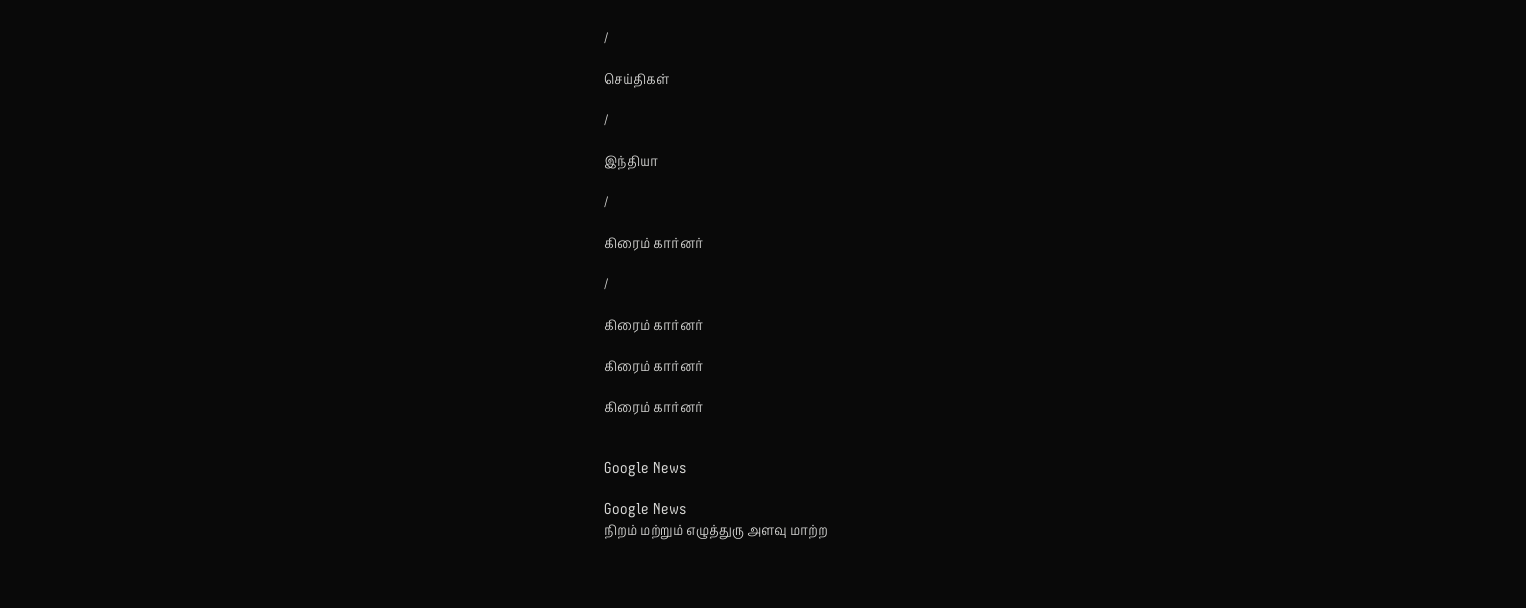/

செய்திகள்

/

இந்தியா

/

கிரைம் கார்னர்

/

கிரைம் கார்னர்

கிரைம் கார்னர்

கிரைம் கார்னர்


Google News

Google News
நிறம் மற்றும் எழுத்துரு அளவு மாற்ற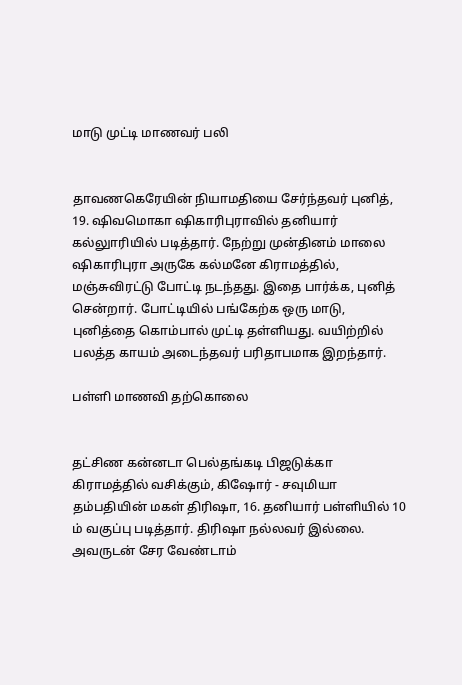மாடு முட்டி மாணவர் பலி


தாவணகெரேயின் நியாமதியை சேர்ந்தவர் புனித், 19. ஷிவமொகா ஷிகாரிபுராவில் தனியார் கல்லுாரியில் படித்தார். நேற்று முன்தினம் மாலை ஷிகாரிபுரா அருகே கல்மனே கிராமத்தில், மஞ்சுவிரட்டு போட்டி நடந்தது. இதை பார்க்க, புனித் சென்றார். போட்டியில் பங்கேற்க ஒரு மாடு, புனித்தை கொம்பால் முட்டி தள்ளியது. வயிற்றில் பலத்த காயம் அடைந்தவர் பரிதாபமாக இறந்தார்.

பள்ளி மாணவி தற்கொலை


தட்சிண கன்னடா பெல்தங்கடி பிஜடுக்கா கிராமத்தில் வசிக்கும், கிஷோர் - சவுமியா தம்பதியின் மகள் திரிஷா, 16. தனியார் பள்ளியில் 10 ம் வகுப்பு படித்தார். திரிஷா நல்லவர் இல்லை. அவருடன் சேர வேண்டாம்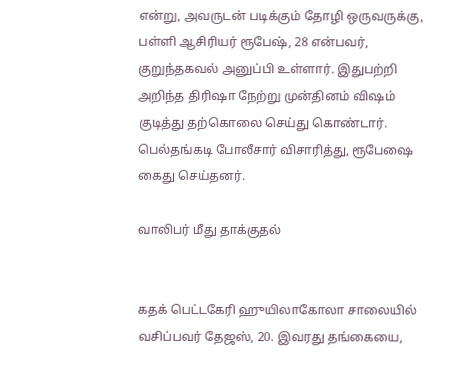என்று, அவருடன் படிக்கும் தோழி ஒருவருக்கு, பள்ளி ஆசிரியர் ரூபேஷ், 28 என்பவர், குறுந்தகவல் அனுப்பி உள்ளார். இதுபற்றி அறிந்த திரிஷா நேற்று முன்தினம் விஷம் குடித்து தற்கொலை செய்து கொண்டார். பெல்தங்கடி போலீசார் விசாரித்து, ரூபேஷை கைது செய்தனர்.

வாலிபர் மீது தாக்குதல்


கதக் பெட்டகேரி ஹுயிலாகோலா சாலையில் வசிப்பவர் தேஜஸ், 20. இவரது தங்கையை,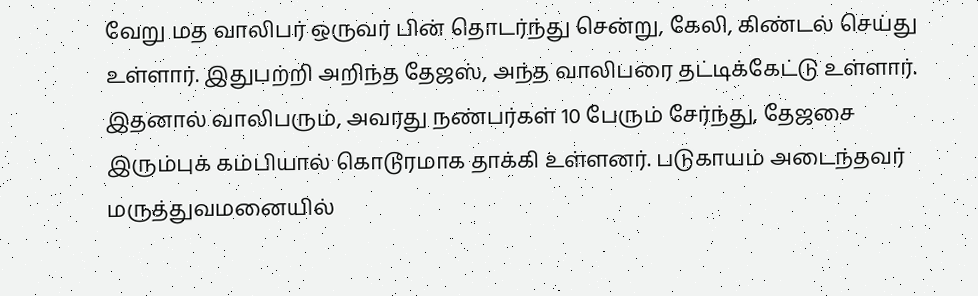வேறு மத வாலிபர் ஒருவர் பின் தொடர்ந்து சென்று, கேலி, கிண்டல் செய்து உள்ளார். இதுபற்றி அறிந்த தேஜஸ், அந்த வாலிபரை தட்டிக்கேட்டு உள்ளார். இதனால் வாலிபரும், அவரது நண்பர்கள் 10 பேரும் சேர்ந்து, தேஜசை இரும்புக் கம்பியால் கொடூரமாக தாக்கி உள்ளனர். படுகாயம் அடைந்தவர் மருத்துவமனையில்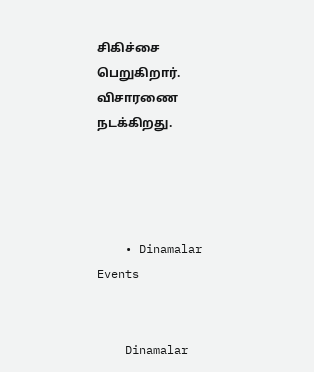சிகிச்சை பெறுகிறார். விசாரணை நடக்கிறது.




    • Dinamalar Events


    Dinamalar